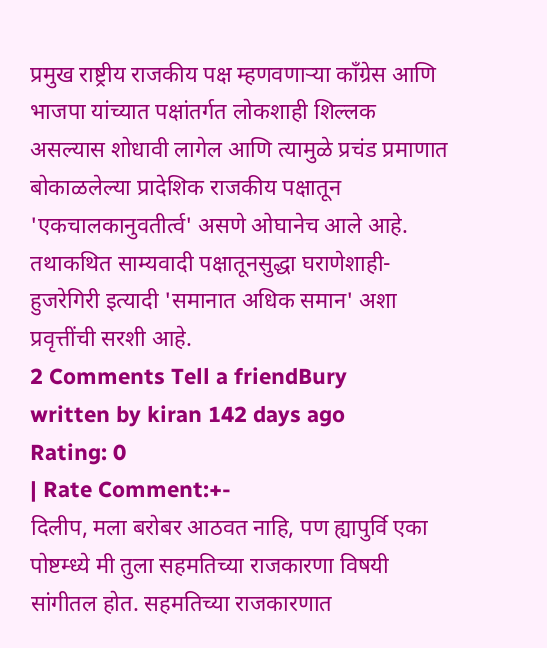प्रमुख राष्ट्रीय राजकीय पक्ष म्हणवणाऱ्या काँग्रेस आणि भाजपा यांच्यात पक्षांतर्गत लोकशाही शिल्लक असल्यास शोधावी लागेल आणि त्यामुळे प्रचंड प्रमाणात बोकाळलेल्या प्रादेशिक राजकीय पक्षातून 'एकचालकानुवतीर्त्व' असणे ओघानेच आले आहे. तथाकथित साम्यवादी पक्षातूनसुद्धा घराणेशाही-हुजरेगिरी इत्यादी 'समानात अधिक समान' अशा प्रवृत्तींची सरशी आहे.
2 Comments Tell a friendBury
written by kiran 142 days ago
Rating: 0
| Rate Comment:+-
दिलीप, मला बरोबर आठवत नाहि, पण ह्यापुर्वि एका पोष्टम्ध्ये मी तुला सहमतिच्या राजकारणा विषयी सांगीतल होत. सहमतिच्या राजकारणात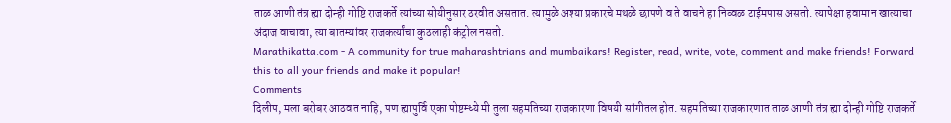ताळ आणी तंत्र ह्या दोन्ही गोष्टि राजकर्ते त्यांच्या सोयीनुसार ठरवीत असतात. त्यामुळे अश्या प्रकारचे मथळे छापणे व ते वाचने हा निव्वळ टाईमपास असतो. त्यापेक्षा हवामान खात्याचा अंदाज वाचावा, त्या बातम्यांवर राजकर्त्यांचा कुठलाही कंट्रोल नसतो.
Marathikatta.com - A community for true maharashtrians and mumbaikars! Register, read, write, vote, comment and make friends! Forward this to all your friends and make it popular!
Comments
दिलीप, मला बरोबर आठवत नाहि, पण ह्यापुर्वि एका पोष्टम्ध्ये मी तुला सहमतिच्या राजकारणा विषयी सांगीतल होत. सहमतिच्या राजकारणात ताळ आणी तंत्र ह्या दोन्ही गोष्टि राजकर्ते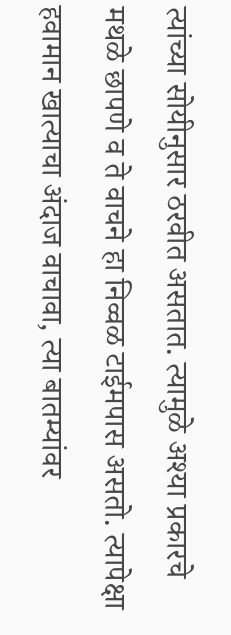त्यांच्या सोयीनुसार ठरवीत असतात. त्यामुळे अश्या प्रकारचे मथळे छापणे व ते वाचने हा निव्वळ टाईमपास असतो. त्यापेक्षा हवामान खात्याचा अंदाज वाचावा, त्या बातम्यांवर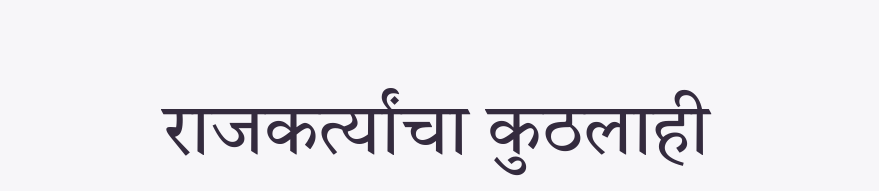राजकर्त्यांचा कुठलाही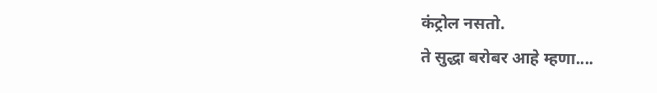कंट्रोल नसतो.
ते सुद्धा बरोबर आहे म्हणा....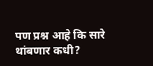पण प्रश्न आहे कि सारे थांबणार कधी?